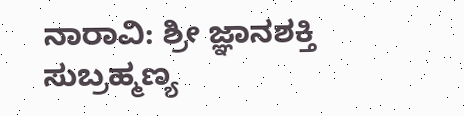ನಾರಾವಿ: ಶ್ರೀ ಜ್ಞಾನಶಕ್ತಿ ಸುಬ್ರಹ್ಮಣ್ಯ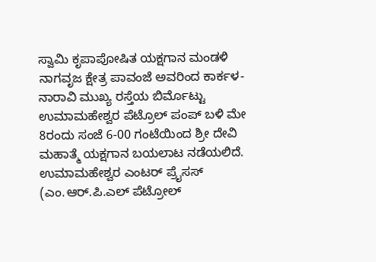ಸ್ವಾಮಿ ಕೃಪಾಪೋಷಿತ ಯಕ್ಷಗಾನ ಮಂಡಳಿ ನಾಗವೃಜ ಕ್ಷೇತ್ರ ಪಾವಂಜೆ ಅವರಿಂದ ಕಾರ್ಕಳ-ನಾರಾವಿ ಮುಖ್ಯ ರಸ್ತೆಯ ಬಿರ್ಮೊಟ್ಟು ಉಮಾಮಹೇಶ್ವರ ಪೆಟ್ರೊಲ್ ಪಂಪ್ ಬಳಿ ಮೇ 8ರಂದು ಸಂಜೆ 6-00 ಗಂಟೆಯಿಂದ ಶ್ರೀ ದೇವಿ ಮಹಾತ್ಮೆ ಯಕ್ಷಗಾನ ಬಯಲಾಟ ನಡೆಯಲಿದೆ.
ಉಮಾಮಹೇಶ್ವರ ಎಂಟರ್ ಪ್ರೈಸಸ್ (ಎಂ.ಆರ್.ಪಿ.ಎಲ್ ಪೆಟ್ರೋಲ್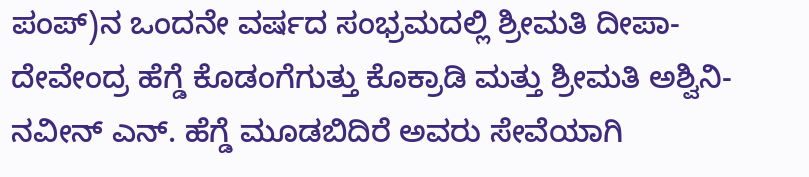ಪಂಪ್)ನ ಒಂದನೇ ವರ್ಷದ ಸಂಭ್ರಮದಲ್ಲಿ ಶ್ರೀಮತಿ ದೀಪಾ-ದೇವೇಂದ್ರ ಹೆಗ್ಡೆ ಕೊಡಂಗೆಗುತ್ತು ಕೊಕ್ರಾಡಿ ಮತ್ತು ಶ್ರೀಮತಿ ಅಶ್ವಿನಿ-ನವೀನ್ ಎನ್. ಹೆಗ್ಡೆ ಮೂಡಬಿದಿರೆ ಅವರು ಸೇವೆಯಾಗಿ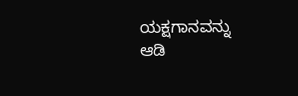ಯಕ್ಷಗಾನವನ್ನು ಆಡಿ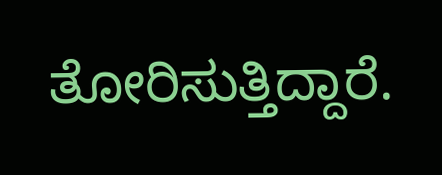ತೋರಿಸುತ್ತಿದ್ದಾರೆ.